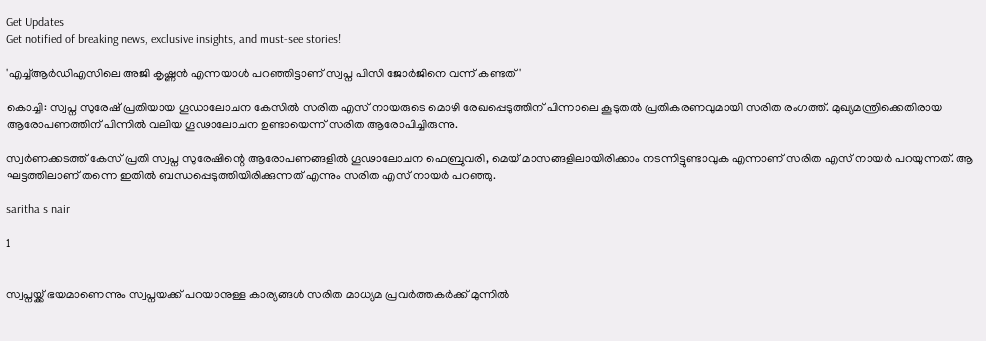Get Updates
Get notified of breaking news, exclusive insights, and must-see stories!

'എച്ച്ആര്‍ഡിഎസിലെ അജി കൃഷ്ണന്‍ എന്നയാള്‍ പറഞ്ഞിട്ടാണ് സ്വപ്ന പിസി ജോര്‍ജിനെ വന്ന് കണ്ടത്'

കൊച്ചി: സ്വപ്ന സുരേഷ് പ്രതിയായ ഗൂഡാലോചന കേസില്‍ സരിത എസ് നായരുടെ മൊഴി രേഖപ്പെടുത്തിന് പിന്നാലെ കൂടുതല്‍ പ്രതികരണവുമായി സരിത രംഗത്ത്. മുഖ്യമന്ത്രിക്കെതിരായ ആരോപണത്തിന് പിന്നില്‍ വലിയ ഗൂഢാലോചന ഉണ്ടായെന്ന് സരിത ആരോപിച്ചിരുന്നു.

സ്വര്‍ണക്കടത്ത് കേസ് പ്രതി സ്വപ്ന സുരേഷിന്റെ ആരോപണങ്ങളില്‍ ഗൂഢാലോചന ഫെബ്രുവരി, മെയ് മാസങ്ങളിലായിരിക്കാം നടന്നിട്ടുണ്ടാവുക എന്നാണ് സരിത എസ് നായര്‍ പറയുന്നത്. ആ ഘട്ടത്തിലാണ് തന്നെ ഇതില്‍ ബന്ധപ്പെടുത്തിയിരിക്കുന്നത് എന്നും സരിത എസ് നായര്‍ പറഞ്ഞു.

saritha s nair

1


സ്വപ്നയ്ക്ക് ഭയമാണെന്നും സ്വപ്നയക്ക് പറയാനുള്ള കാര്യങ്ങള്‍ സരിത മാധ്യമ പ്രവര്‍ത്തകര്‍ക്ക് മുന്നില്‍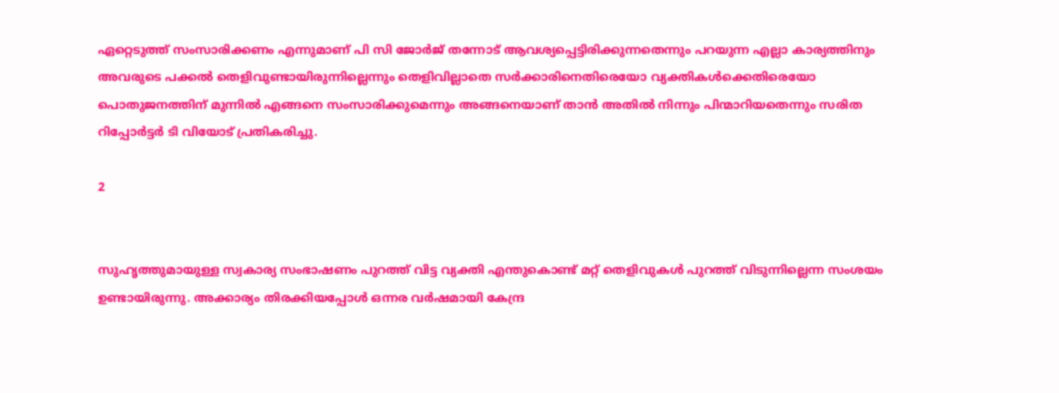ഏറ്റെടുത്ത് സംസാരിക്കണം എന്നുമാണ് പി സി ജോര്‍ജ് തന്നോട് ആവശ്യപ്പെട്ടിരിക്കുന്നതെന്നും പറയുന്ന എല്ലാ കാര്യത്തിനും അവരുടെ പക്കല്‍ തെളിവുണ്ടായിരുന്നില്ലെന്നും തെളിവില്ലാതെ സര്‍ക്കാരിനെതിരെയോ വ്യക്തികള്‍ക്കെതിരെയോ പൊതുജനത്തിന് മുന്നില്‍ എങ്ങനെ സംസാരിക്കുമെന്നും അങ്ങനെയാണ് താന്‍ അതില്‍ നിന്നും പിന്മാറിയതെന്നും സരിത റിപ്പോര്‍ട്ടര്‍ ടി വിയോട് പ്രതികരിച്ചു.

2


സുഹൃത്തുമായുള്ള സ്വകാര്യ സംഭാഷണം പുറത്ത് വിട്ട വ്യക്തി എന്തുകൊണ്ട് മറ്റ് തെളിവുകള്‍ പുറത്ത് വിടുന്നില്ലെന്ന സംശയം ഉണ്ടായിരുന്നു. അക്കാര്യം തിരക്കിയപ്പോള്‍ ഒന്നര വര്‍ഷമായി കേന്ദ്ര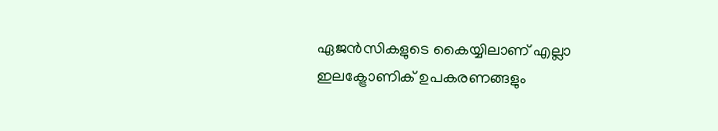ഏജന്‍സികളുടെ കൈയ്യിലാണ് എല്ലാ ഇലക്ട്രോണിക് ഉപകരണങ്ങളും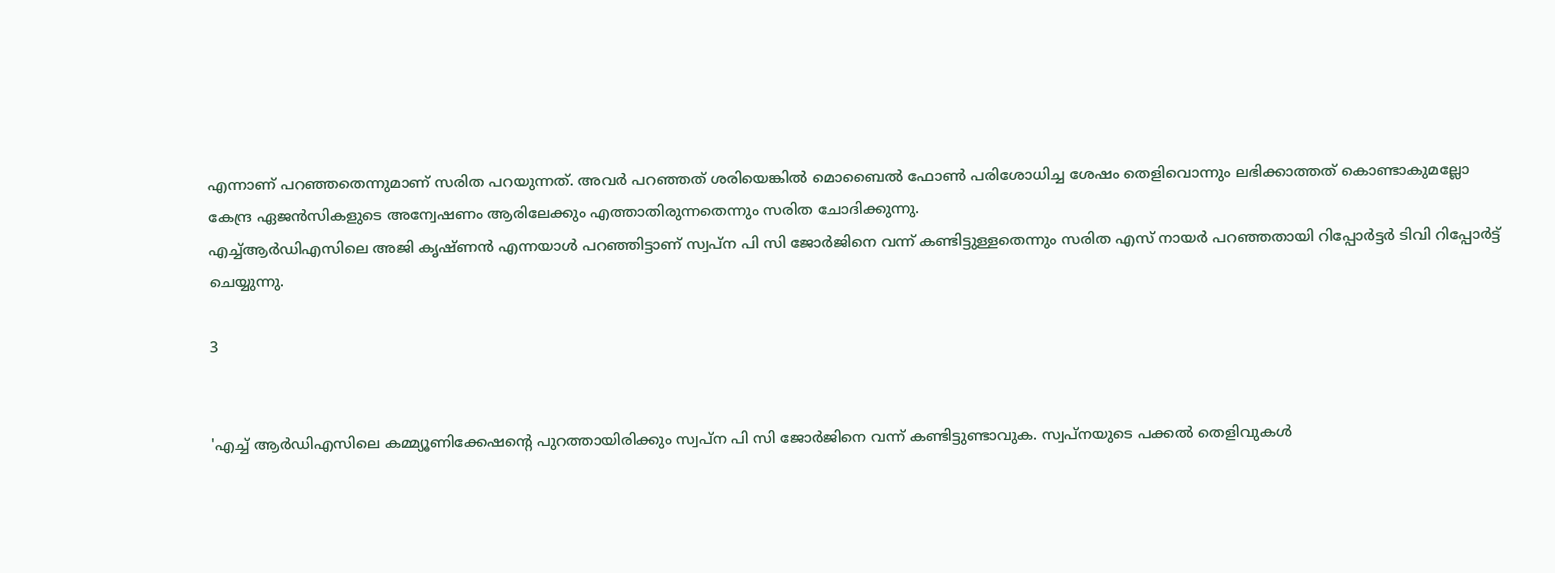എന്നാണ് പറഞ്ഞതെന്നുമാണ് സരിത പറയുന്നത്. അവര്‍ പറഞ്ഞത് ശരിയെങ്കില്‍ മൊബൈല്‍ ഫോണ്‍ പരിശോധിച്ച ശേഷം തെളിവൊന്നും ലഭിക്കാത്തത് കൊണ്ടാകുമല്ലോ കേന്ദ്ര ഏജന്‍സികളുടെ അന്വേഷണം ആരിലേക്കും എത്താതിരുന്നതെന്നും സരിത ചോദിക്കുന്നു.
എച്ച്ആര്‍ഡിഎസിലെ അജി കൃഷ്ണന്‍ എന്നയാള്‍ പറഞ്ഞിട്ടാണ് സ്വപ്ന പി സി ജോര്‍ജിനെ വന്ന് കണ്ടിട്ടുള്ളതെന്നും സരിത എസ് നായര്‍ പറഞ്ഞതായി റിപ്പോര്‍ട്ടര്‍ ടിവി റിപ്പോര്‍ട്ട് ചെയ്യുന്നു.

3


'എച്ച് ആര്‍ഡിഎസിലെ കമ്മ്യൂണിക്കേഷന്റെ പുറത്തായിരിക്കും സ്വപ്ന പി സി ജോര്‍ജിനെ വന്ന് കണ്ടിട്ടുണ്ടാവുക. സ്വപ്നയുടെ പക്കല്‍ തെളിവുകള്‍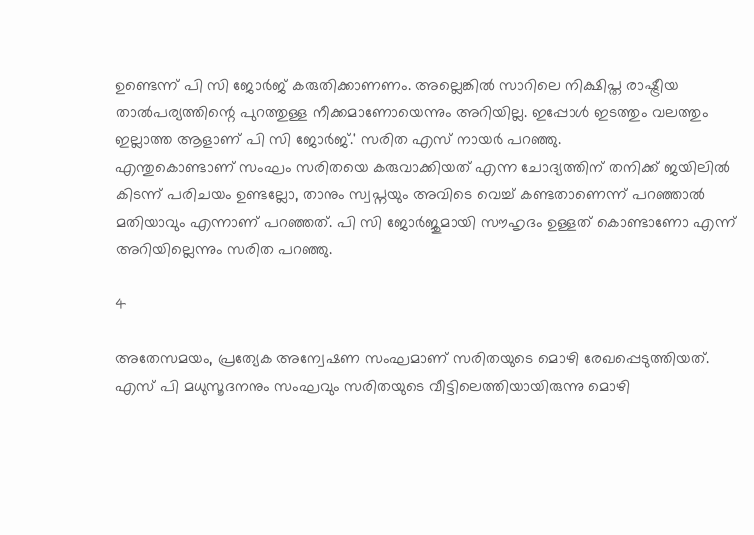ഉണ്ടെന്ന് പി സി ജോര്‍ജ് കരുതിക്കാണണം. അല്ലെങ്കില്‍ സാറിലെ നിക്ഷിപ്ത രാഷ്ട്രീയ താല്‍പര്യത്തിന്റെ പുറത്തുള്ള നീക്കമാണോയെന്നും അറിയില്ല. ഇപ്പോള്‍ ഇടത്തും വലത്തും ഇല്ലാത്ത ആളാണ് പി സി ജോര്‍ജ്.' സരിത എസ് നായര്‍ പറഞ്ഞു.
എന്തുകൊണ്ടാണ് സംഘം സരിതയെ കരുവാക്കിയത് എന്ന ചോദ്യത്തിന് തനിക്ക് ജയിലില്‍ കിടന്ന് പരിചയം ഉണ്ടല്ലോ, താനും സ്വപ്നയും അവിടെ വെച്ച് കണ്ടതാണെന്ന് പറഞ്ഞാല്‍ മതിയാവും എന്നാണ് പറഞ്ഞത്. പി സി ജോര്‍ജുമായി സൗഹൃദം ഉള്ളത് കൊണ്ടാണോ എന്ന് അറിയില്ലെന്നും സരിത പറഞ്ഞു.

4

അതേസമയം, പ്രത്യേക അന്വേഷണ സംഘമാണ് സരിതയുടെ മൊഴി രേഖപ്പെടുത്തിയത്. എസ് പി മധുസൂദനനും സംഘവും സരിതയുടെ വീട്ടിലെത്തിയായിരുന്നു മൊഴി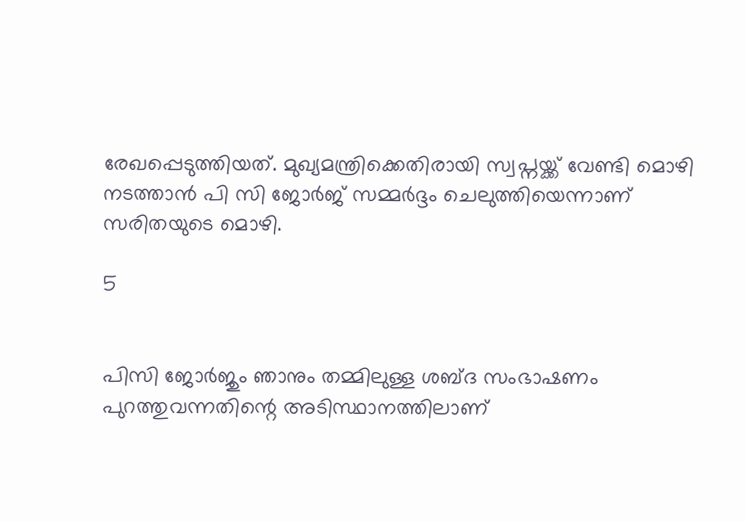രേഖപ്പെടുത്തിയത്. മുഖ്യമന്ത്രിക്കെതിരായി സ്വപ്നയ്ക്ക് വേണ്ടി മൊഴി നടത്താന്‍ പി സി ജോര്‍ജ് സമ്മര്‍ദ്ദം ചെലുത്തിയെന്നാണ് സരിതയുടെ മൊഴി.

5


പിസി ജോര്‍ജും ഞാനും തമ്മിലുള്ള ശബ്ദ സംഭാഷണം പുറത്തുവന്നതിന്റെ അടിസ്ഥാനത്തിലാണ്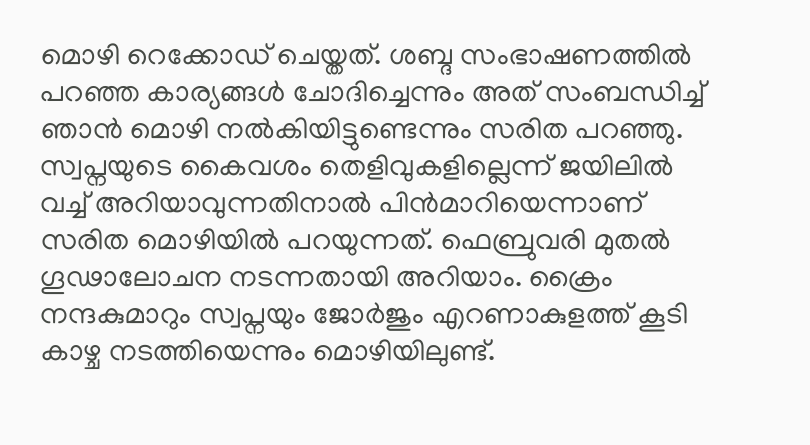മൊഴി റെക്കോഡ് ചെയ്തത്. ശബ്ദ സംഭാഷണത്തില്‍ പറഞ്ഞ കാര്യങ്ങള്‍ ചോദിച്ചെന്നും അത് സംബന്ധിച്ച് ഞാന്‍ മൊഴി നല്‍കിയിട്ടുണ്ടെന്നും സരിത പറഞ്ഞു. സ്വപ്നയുടെ കൈവശം തെളിവുകളില്ലെന്ന് ജയിലില്‍ വച്ച് അറിയാവുന്നതിനാല്‍ പിന്‍മാറിയെന്നാണ് സരിത മൊഴിയില്‍ പറയുന്നത്. ഫെബ്രുവരി മുതല്‍ ഗൂഢാലോചന നടന്നതായി അറിയാം. ക്രൈം നന്ദകുമാറും സ്വപ്നയും ജോര്‍ജും എറണാകുളത്ത് കൂടി കാഴ്ച നടത്തിയെന്നും മൊഴിയിലുണ്ട്.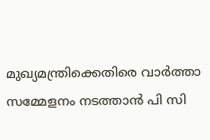മുഖ്യമന്ത്രിക്കെതിരെ വാര്‍ത്താ സമ്മേളനം നടത്താന്‍ പി സി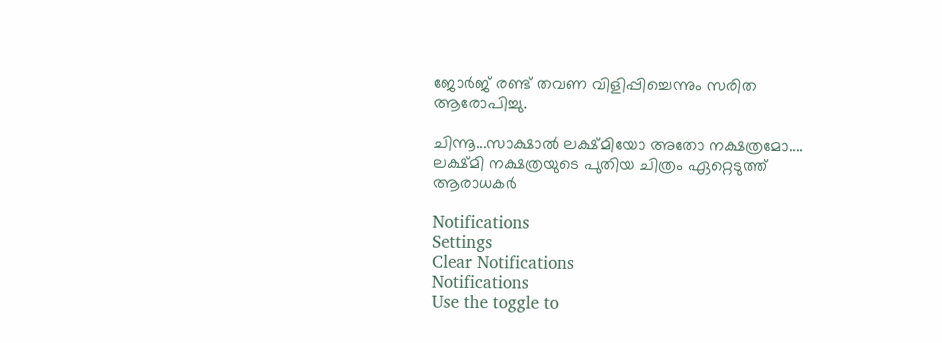ജോര്‍ജ് രണ്ട് തവണ വിളിപ്പിച്ചെന്നും സരിത ആരോപിച്ചു.

ചിന്നൂ...സാക്ഷാൽ ലക്ഷ്മിയോ അതോ നക്ഷത്രമോ.... ലക്ഷ്മി നക്ഷത്രയുടെ പുതിയ ചിത്രം ഏറ്റെടുത്ത് ആരാധകർ

Notifications
Settings
Clear Notifications
Notifications
Use the toggle to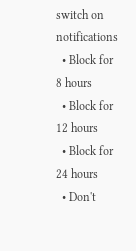switch on notifications
  • Block for 8 hours
  • Block for 12 hours
  • Block for 24 hours
  • Don't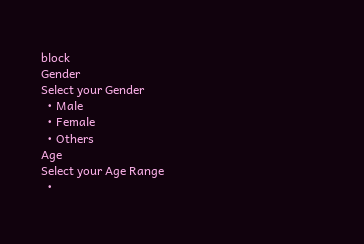block
Gender
Select your Gender
  • Male
  • Female
  • Others
Age
Select your Age Range
  •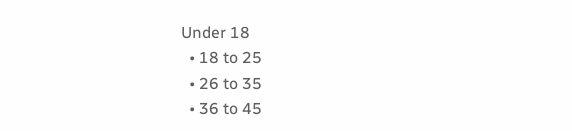Under 18
  • 18 to 25
  • 26 to 35
  • 36 to 45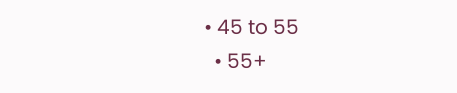• 45 to 55
  • 55+